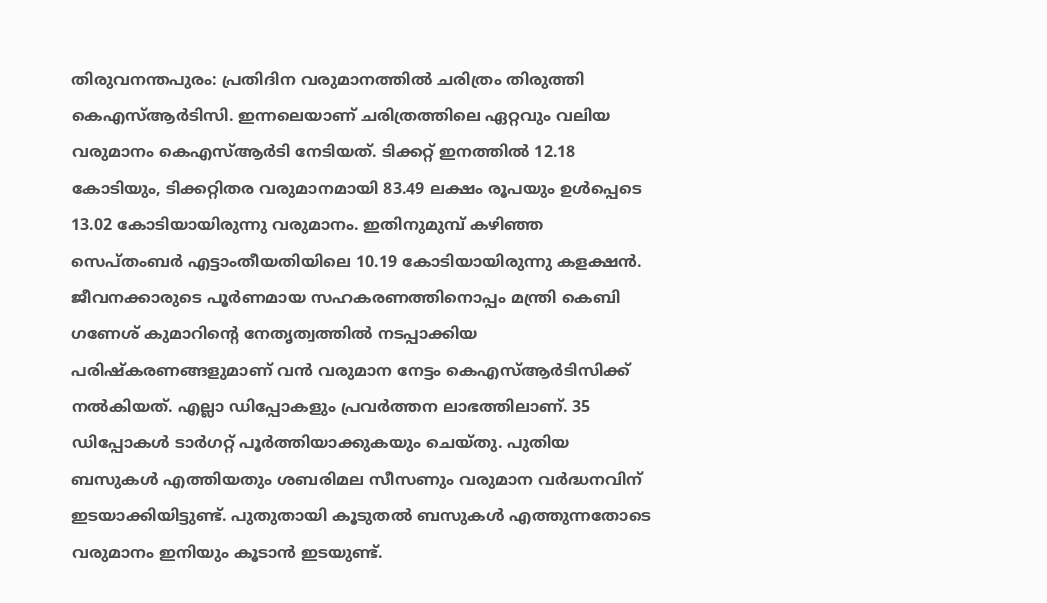തിരുവനന്തപുരം: പ്രതിദിന വരുമാനത്തിൽ ചരിത്രം തിരുത്തി കെഎസ്ആർടിസി. ഇന്നലെയാണ് ചരിത്രത്തിലെ ഏറ്റവും വലിയ വരുമാനം കെഎസ്ആർടി നേടിയത്. ടിക്കറ്റ് ഇനത്തിൽ 12.18 കോടിയും, ടിക്കറ്റിതര വരുമാനമായി 83.49 ലക്ഷം രൂപയും ഉൾപ്പെടെ 13.02 കോടിയായിരുന്നു വരുമാനം. ഇതിനുമുമ്പ് കഴിഞ്ഞ സെപ്തംബർ എട്ടാംതീയതിയിലെ 10.19 കോടിയായിരുന്നു കളക്ഷൻ.
ജീവനക്കാരുടെ പൂർണമായ സഹകരണത്തിനൊപ്പം മന്ത്രി കെബി ഗണേശ് കുമാറിന്റെ നേതൃത്വത്തിൽ നടപ്പാക്കിയ പരിഷ്കരണങ്ങളുമാണ് വൻ വരുമാന നേട്ടം കെഎസ്ആർടിസിക്ക് നൽകിയത്. എല്ലാ ഡിപ്പോകളും പ്രവർത്തന ലാഭത്തിലാണ്. 35 ഡിപ്പോകൾ ടാർഗറ്റ് പൂർത്തിയാക്കുകയും ചെയ്തു. പുതിയ ബസുകൾ എത്തിയതും ശബരിമല സീസണും വരുമാന വർദ്ധനവിന് ഇടയാക്കിയിട്ടുണ്ട്. പുതുതായി കൂടുതൽ ബസുകൾ എത്തുന്നതോടെ വരുമാനം ഇനിയും കൂടാൻ ഇടയുണ്ട്.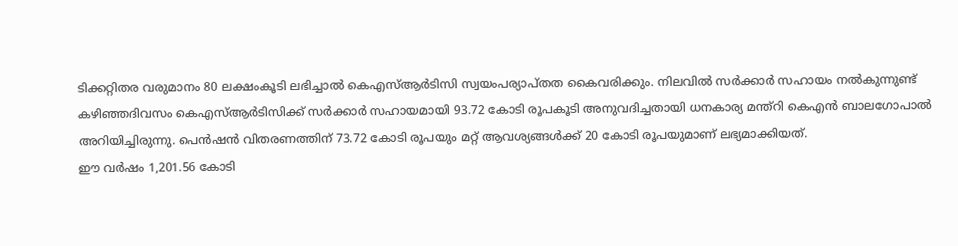ടിക്കറ്റിതര വരുമാനം 80 ലക്ഷംകൂടി ലഭിച്ചാൽ കെഎസ്ആർടിസി സ്വയംപര്യാപ്തത കൈവരിക്കും. നിലവിൽ സർക്കാർ സഹായം നൽകുന്നുണ്ട്
കഴിഞ്ഞദിവസം കെഎസ്ആർടിസിക്ക് സർക്കാർ സഹായമായി 93.72 കോടി രൂപകൂടി അനുവദിച്ചതായി ധനകാര്യ മന്ത്റി കെഎൻ ബാലഗോപാൽ അറിയിച്ചിരുന്നു. പെൻഷൻ വിതരണത്തിന് 73.72 കോടി രൂപയും മറ്റ് ആവശ്യങ്ങൾക്ക് 20 കോടി രൂപയുമാണ് ലഭ്യമാക്കിയത്.
ഈ വർഷം 1,201.56 കോടി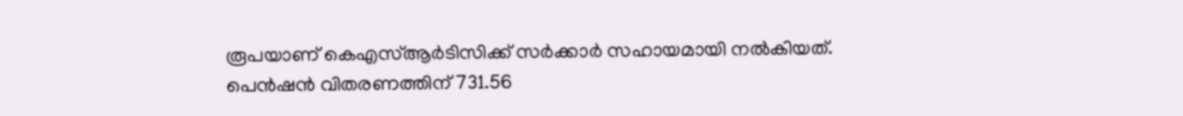രൂപയാണ് കെഎസ്ആർടിസിക്ക് സർക്കാർ സഹായമായി നൽകിയത്. പെൻഷൻ വിതരണത്തിന് 731.56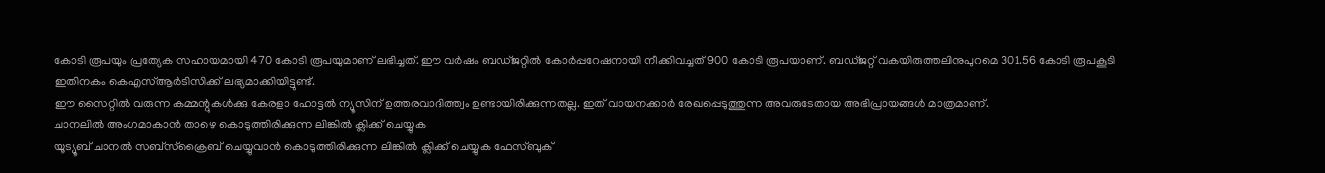കോടി രൂപയും പ്രത്യേക സഹായമായി 470 കോടി രൂപയുമാണ് ലഭിച്ചത്. ഈ വർഷം ബഡ്ജറ്റിൽ കോർപ്പറേഷനായി നീക്കിവച്ചത് 900 കോടി രൂപയാണ്. ബഡ്ജറ്റ് വകയിരുത്തലിനുപുറമെ 301.56 കോടി രൂപകൂടി ഇതിനകം കെഎസ്ആർടിസിക്ക് ലഭ്യമാക്കിയിട്ടുണ്ട്.
ഈ സൈറ്റിൽ വരുന്ന കമ്മന്റുകൾക്കു കേരളാ ഹോട്ടൽ ന്യൂസിന് ഉത്തരവാദിത്ത്വം ഉണ്ടായിരിക്കുന്നതല്ല. ഇത് വായനക്കാർ രേഖപ്പെടുത്തുന്ന അവരുടേതായ അഭിപ്രായങ്ങൾ മാത്രമാണ്.
ചാനലിൽ അംഗമാകാൻ താഴെ കൊടുത്തിരിക്കുന്ന ലിങ്കിൽ ക്ലിക്ക് ചെയ്യുക
യൂട്യൂബ് ചാനൽ സബ്സ്ക്രൈബ് ചെയ്യുവാൻ കൊടുത്തിരിക്കുന്ന ലിങ്കിൽ ക്ലിക്ക് ചെയ്യുക ഫേസ്ബുക്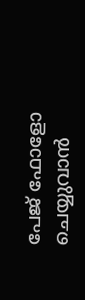പേജ് ഫോളോ ചെയ്യുവാൻ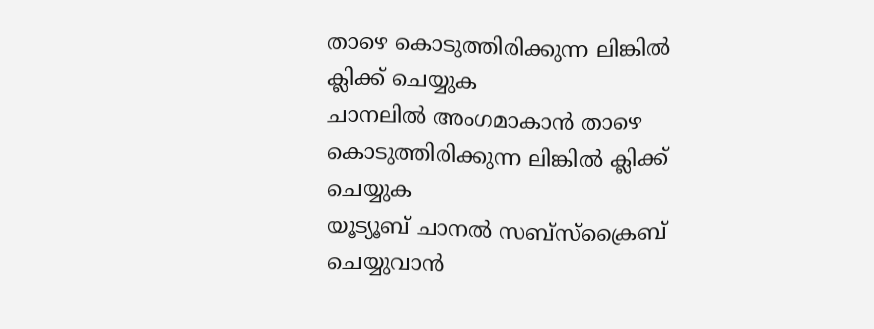താഴെ കൊടുത്തിരിക്കുന്ന ലിങ്കിൽ ക്ലിക്ക് ചെയ്യുക
ചാനലിൽ അംഗമാകാൻ താഴെ കൊടുത്തിരിക്കുന്ന ലിങ്കിൽ ക്ലിക്ക് ചെയ്യുക
യൂട്യൂബ് ചാനൽ സബ്സ്ക്രൈബ് ചെയ്യുവാൻ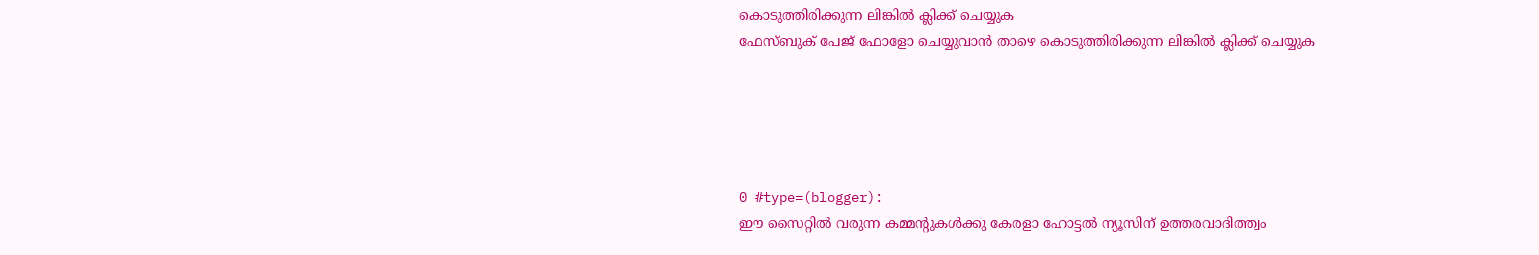കൊടുത്തിരിക്കുന്ന ലിങ്കിൽ ക്ലിക്ക് ചെയ്യുക
ഫേസ്ബുക് പേജ് ഫോളോ ചെയ്യുവാൻ താഴെ കൊടുത്തിരിക്കുന്ന ലിങ്കിൽ ക്ലിക്ക് ചെയ്യുക





0 #type=(blogger):
ഈ സൈറ്റിൽ വരുന്ന കമ്മന്റുകൾക്കു കേരളാ ഹോട്ടൽ ന്യൂസിന് ഉത്തരവാദിത്ത്വം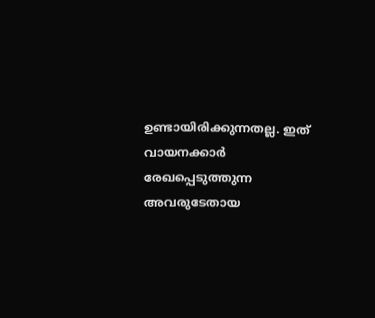ഉണ്ടായിരിക്കുന്നതല്ല. ഇത് വായനക്കാർ രേഖപ്പെടുത്തുന്ന അവരുടേതായ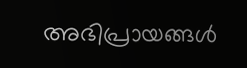അഭിപ്രായങ്ങൾ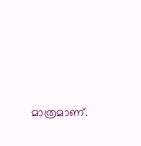മാത്രമാണ്.